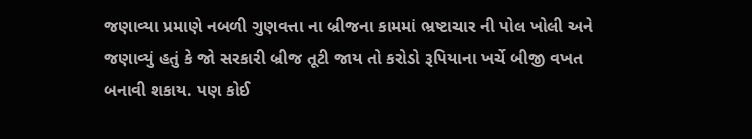જણાવ્યા પ્રમાણે નબળી ગુણવત્તા ના બ્રીજના કામમાં ભ્રષ્ટાચાર ની પોલ ખોલી અને જણાવ્યું હતું કે જો સરકારી બ્રીજ તૂટી જાય તો કરોડો રૂપિયાના ખર્ચે બીજી વખત બનાવી શકાય. પણ કોઈ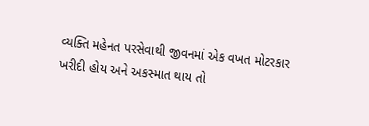વ્યક્તિ મહેનત પરસેવાથી જીવનમાં એક વખત મોટરકાર ખરીદી હોય અને અકસ્માત થાય તો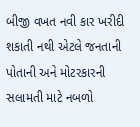બીજી વખત નવી કાર ખરીદી શકાતી નથી એટલે જનતાની પોતાની અને મોટરકારની સલામતી માટે નબળો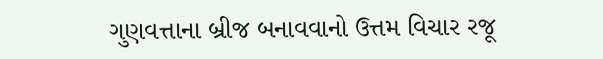ગુણવત્તાના બ્રીજ બનાવવાનો ઉત્તમ વિચાર રજૂ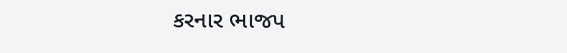કરનાર ભાજપ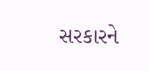સરકારને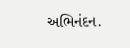અભિનંદન.